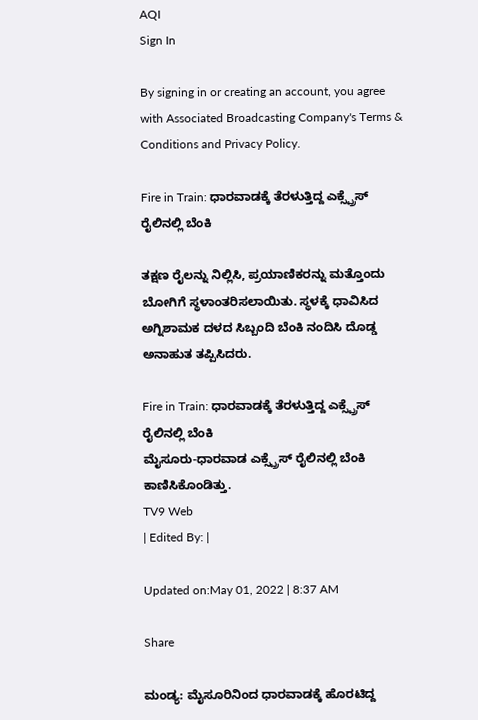AQI
Sign In

By signing in or creating an account, you agree with Associated Broadcasting Company's Terms & Conditions and Privacy Policy.

Fire in Train: ಧಾರವಾಡಕ್ಕೆ ತೆರಳುತ್ತಿದ್ದ ಎಕ್ಸ್ಪ್ರೆಸ್ ರೈಲಿನಲ್ಲಿ ಬೆಂಕಿ

ತಕ್ಷಣ ರೈಲನ್ನು ನಿಲ್ಲಿಸಿ, ಪ್ರಯಾಣಿಕರನ್ನು ಮತ್ತೊಂದು ಬೋಗಿಗೆ ಸ್ಥಳಾಂತರಿಸಲಾಯಿತು. ಸ್ಥಳಕ್ಕೆ ಧಾವಿಸಿದ ಅಗ್ನಿಶಾಮಕ ದಳದ ಸಿಬ್ಬಂದಿ ಬೆಂಕಿ ನಂದಿಸಿ ದೊಡ್ಡ ಅನಾಹುತ ತಪ್ಪಿಸಿದರು.

Fire in Train: ಧಾರವಾಡಕ್ಕೆ ತೆರಳುತ್ತಿದ್ದ ಎಕ್ಸ್ಪ್ರೆಸ್ ರೈಲಿನಲ್ಲಿ ಬೆಂಕಿ
ಮೈಸೂರು-ಧಾರವಾಡ ಎಕ್ಸ್ಪ್ರೆಸ್ ರೈಲಿನಲ್ಲಿ ಬೆಂಕಿ ಕಾಣಿಸಿಕೊಂಡಿತ್ತು.
TV9 Web
| Edited By: |

Updated on:May 01, 2022 | 8:37 AM

Share

ಮಂಡ್ಯ: ಮೈಸೂರಿನಿಂದ ಧಾರವಾಡಕ್ಕೆ ಹೊರಟಿದ್ದ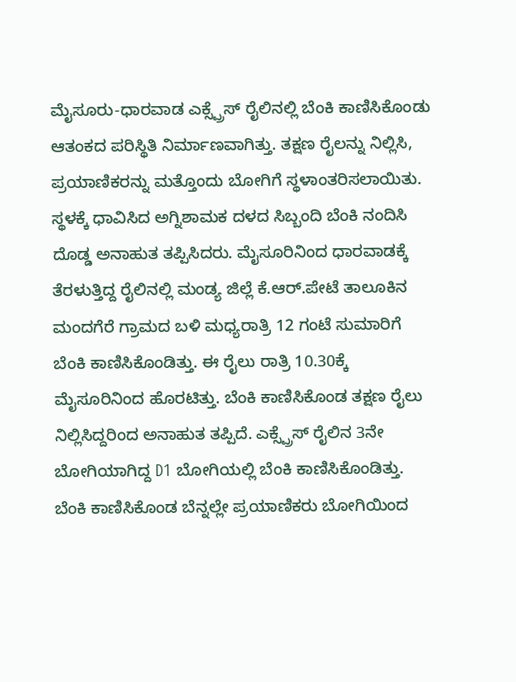ಮೈಸೂರು-ಧಾರವಾಡ ಎಕ್ಸ್ಪ್ರೆಸ್ ರೈಲಿನಲ್ಲಿ ಬೆಂಕಿ ಕಾಣಿಸಿಕೊಂಡು ಆತಂಕದ ಪರಿಸ್ಥಿತಿ ನಿರ್ಮಾಣವಾಗಿತ್ತು. ತಕ್ಷಣ ರೈಲನ್ನು ನಿಲ್ಲಿಸಿ, ಪ್ರಯಾಣಿಕರನ್ನು ಮತ್ತೊಂದು ಬೋಗಿಗೆ ಸ್ಥಳಾಂತರಿಸಲಾಯಿತು. ಸ್ಥಳಕ್ಕೆ ಧಾವಿಸಿದ ಅಗ್ನಿಶಾಮಕ ದಳದ ಸಿಬ್ಬಂದಿ ಬೆಂಕಿ ನಂದಿಸಿ ದೊಡ್ಡ ಅನಾಹುತ ತಪ್ಪಿಸಿದರು. ಮೈಸೂರಿನಿಂದ ಧಾರವಾಡಕ್ಕೆ ತೆರಳುತ್ತಿದ್ದ ರೈಲಿನಲ್ಲಿ ಮಂಡ್ಯ ಜಿಲ್ಲೆ ಕೆ.ಆರ್.ಪೇಟೆ ತಾಲೂಕಿನ ಮಂದಗೆರೆ ಗ್ರಾಮದ ಬಳಿ ಮಧ್ಯರಾತ್ರಿ 12 ಗಂಟೆ ಸುಮಾರಿಗೆ ಬೆಂಕಿ ಕಾಣಿಸಿಕೊಂಡಿತ್ತು. ಈ ರೈಲು ರಾತ್ರಿ 10.30ಕ್ಕೆ ಮೈಸೂರಿನಿಂದ ಹೊರಟಿತ್ತು. ಬೆಂಕಿ ಕಾಣಿಸಿಕೊಂಡ ತಕ್ಷಣ ರೈಲು ನಿಲ್ಲಿಸಿದ್ದರಿಂದ ಅನಾಹುತ ತಪ್ಪಿದೆ. ಎಕ್ಸ್ಪ್ರೆಸ್ ರೈಲಿನ 3ನೇ ಬೋಗಿಯಾಗಿದ್ದ D1 ಬೋಗಿಯಲ್ಲಿ ಬೆಂಕಿ ಕಾಣಿಸಿಕೊಂಡಿತ್ತು. ಬೆಂಕಿ ಕಾಣಿಸಿಕೊಂಡ ಬೆನ್ನಲ್ಲೇ ಪ್ರಯಾಣಿಕರು ಬೋಗಿಯಿಂದ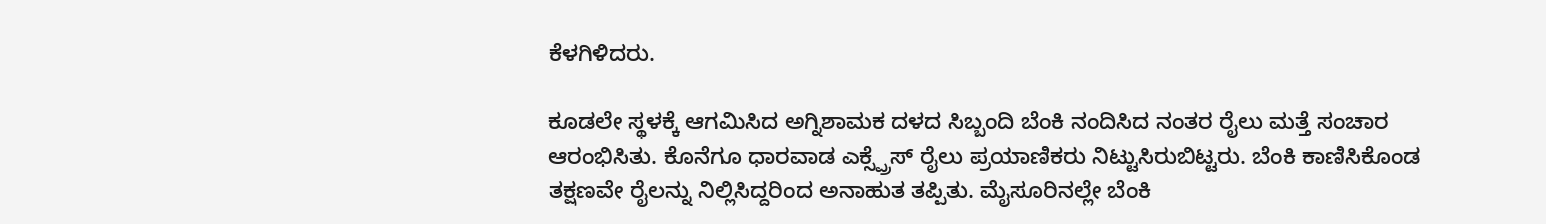ಕೆಳಗಿಳಿದರು.

ಕೂಡಲೇ ಸ್ಥಳಕ್ಕೆ ಆಗಮಿಸಿದ ಅಗ್ನಿಶಾಮಕ ದಳದ ಸಿಬ್ಬಂದಿ ಬೆಂಕಿ ನಂದಿಸಿದ ನಂತರ ರೈಲು ಮತ್ತೆ ಸಂಚಾರ ಆರಂಭಿಸಿತು. ಕೊನೆಗೂ ಧಾರವಾಡ ಎಕ್ಸ್ಪ್ರೆಸ್ ರೈಲು ಪ್ರಯಾಣಿಕರು ನಿಟ್ಟುಸಿರುಬಿಟ್ಟರು. ಬೆಂಕಿ ಕಾಣಿಸಿಕೊಂಡ ತಕ್ಷಣವೇ ರೈಲನ್ನು ನಿಲ್ಲಿಸಿದ್ದರಿಂದ ಅನಾಹುತ ತಪ್ಪಿತು. ಮೈಸೂರಿನಲ್ಲೇ ಬೆಂಕಿ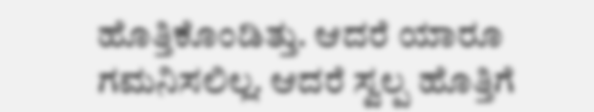ಹೊತ್ತಿಕೊಂಡಿತ್ತು. ಆದರೆ ಯಾರೂ ಗಮನಿಸಲಿಲ್ಲ. ಆದರೆ ಸ್ವಲ್ಪ ಹೊತ್ತಿಗೆ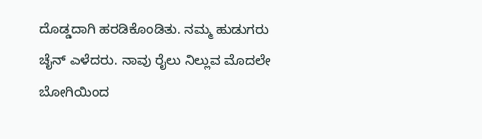ದೊಡ್ಡದಾಗಿ ಹರಡಿಕೊಂಡಿತು. ನಮ್ಮ ಹುಡುಗರು ಚೈನ್ ಎಳೆದರು. ನಾವು ರೈಲು ನಿಲ್ಲುವ ಮೊದಲೇ ಬೋಗಿಯಿಂದ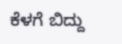ಕೆಳಗೆ ಬಿದ್ದು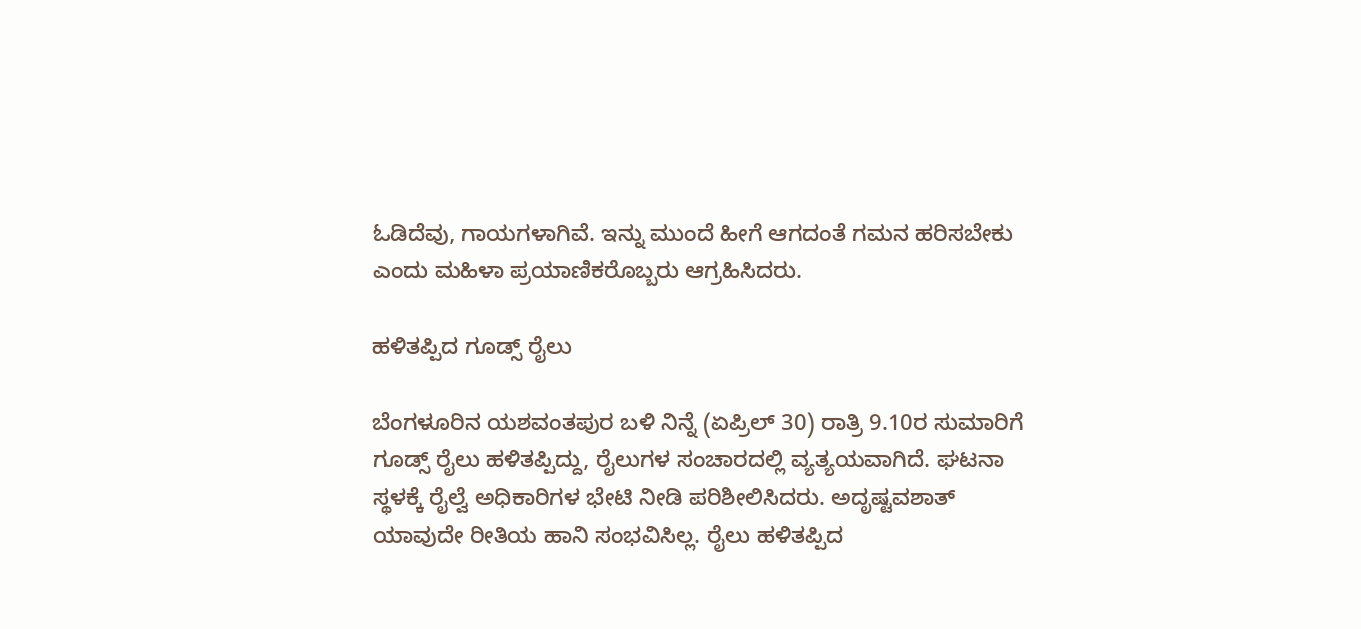ಓಡಿದೆವು, ಗಾಯಗಳಾಗಿವೆ. ಇನ್ನು ಮುಂದೆ ಹೀಗೆ ಆಗದಂತೆ ಗಮನ ಹರಿಸಬೇಕು ಎಂದು ಮಹಿಳಾ ಪ್ರಯಾಣಿಕರೊಬ್ಬರು ಆಗ್ರಹಿಸಿದರು.

ಹಳಿತಪ್ಪಿದ ಗೂಡ್ಸ್ ರೈಲು

ಬೆಂಗಳೂರಿನ ಯಶವಂತಪುರ ಬಳಿ ನಿನ್ನೆ (ಏಪ್ರಿಲ್ 30) ರಾತ್ರಿ 9.10ರ ಸುಮಾರಿಗೆ ಗೂಡ್ಸ್ ರೈಲು ಹಳಿತಪ್ಪಿದ್ದು, ರೈಲುಗಳ ಸಂಚಾರದಲ್ಲಿ ವ್ಯತ್ಯಯವಾಗಿದೆ. ಘಟನಾ ಸ್ಥಳಕ್ಕೆ ರೈಲ್ವೆ ಅಧಿಕಾರಿಗಳ ಭೇಟಿ ನೀಡಿ ಪರಿಶೀಲಿಸಿದರು. ಅದೃಷ್ಟವಶಾತ್ ಯಾವುದೇ ರೀತಿಯ ಹಾನಿ ಸಂಭವಿಸಿಲ್ಲ. ರೈಲು ಹಳಿತಪ್ಪಿದ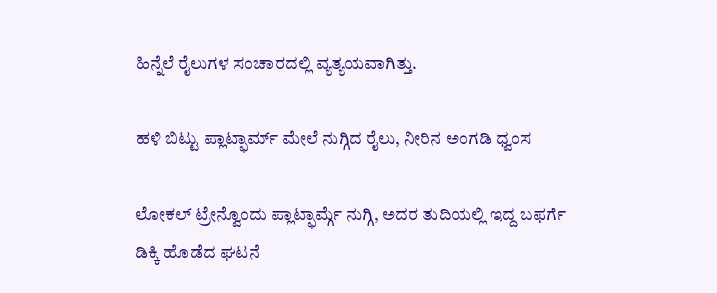ಹಿನ್ನೆಲೆ ರೈಲುಗಳ ಸಂಚಾರದಲ್ಲಿ ವ್ಯತ್ಯಯವಾಗಿತ್ತು.

ಹಳಿ ಬಿಟ್ಟು ಪ್ಲಾಟ್ಫಾರ್ಮ್ ಮೇಲೆ ನುಗ್ಗಿದ ರೈಲು, ನೀರಿನ ಅಂಗಡಿ ಧ್ವಂಸ

ಲೋಕಲ್ ಟ್ರೇನ್ವೊಂದು ಪ್ಲಾಟ್ಫಾರ್ಮ್ಗೆ ನುಗ್ಗಿ, ಅದರ ತುದಿಯಲ್ಲಿ ಇದ್ದ ಬಫರ್ಗೆ ಡಿಕ್ಕಿ ಹೊಡೆದ ಘಟನೆ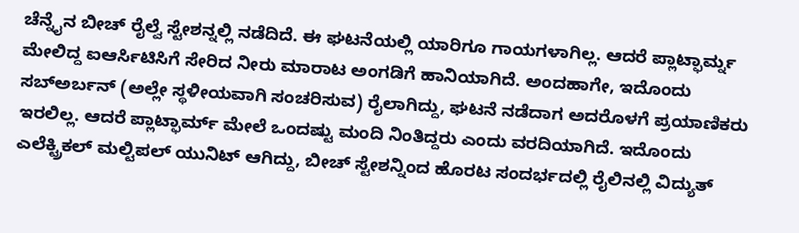ಚೆನ್ನೈನ ಬೀಚ್ ರೈಲ್ವೆ ಸ್ಟೇಶನ್ನಲ್ಲಿ ನಡೆದಿದೆ. ಈ ಘಟನೆಯಲ್ಲಿ ಯಾರಿಗೂ ಗಾಯಗಳಾಗಿಲ್ಲ. ಆದರೆ ಪ್ಲಾಟ್ಫಾರ್ಮ್ನ ಮೇಲಿದ್ದ ಐಆರ್ಸಿಟಿಸಿಗೆ ಸೇರಿದ ನೀರು ಮಾರಾಟ ಅಂಗಡಿಗೆ ಹಾನಿಯಾಗಿದೆ. ಅಂದಹಾಗೇ, ಇದೊಂದು ಸಬ್ಅರ್ಬನ್ (ಅಲ್ಲೇ ಸ್ಥಳೀಯವಾಗಿ ಸಂಚರಿಸುವ) ರೈಲಾಗಿದ್ದು, ಘಟನೆ ನಡೆದಾಗ ಅದರೊಳಗೆ ಪ್ರಯಾಣಿಕರು ಇರಲಿಲ್ಲ. ಆದರೆ ಪ್ಲಾಟ್ಫಾರ್ಮ್ ಮೇಲೆ ಒಂದಷ್ಟು ಮಂದಿ ನಿಂತಿದ್ದರು ಎಂದು ವರದಿಯಾಗಿದೆ. ಇದೊಂದು ಎಲೆಕ್ಟ್ರಿಕಲ್ ಮಲ್ಟಿಪಲ್ ಯುನಿಟ್ ಆಗಿದ್ದು, ಬೀಚ್ ಸ್ಟೇಶನ್ನಿಂದ ಹೊರಟ ಸಂದರ್ಭದಲ್ಲಿ ರೈಲಿನಲ್ಲಿ ವಿದ್ಯುತ್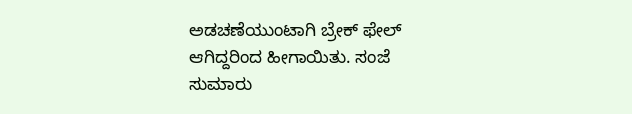ಅಡಚಣೆಯುಂಟಾಗಿ ಬ್ರೇಕ್ ಫೇಲ್ ಆಗಿದ್ದರಿಂದ ಹೀಗಾಯಿತು. ಸಂಜೆ ಸುಮಾರು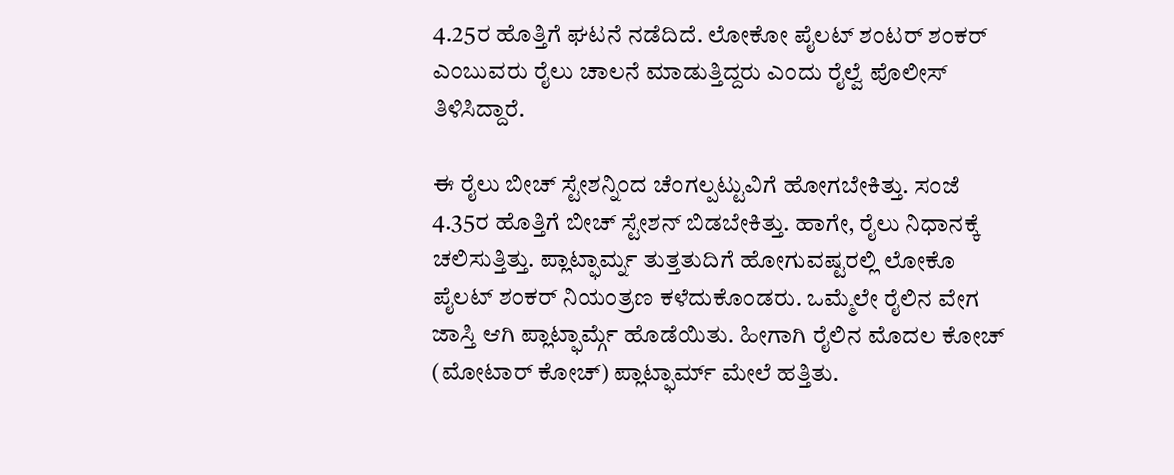4.25ರ ಹೊತ್ತಿಗೆ ಘಟನೆ ನಡೆದಿದೆ. ಲೋಕೋ ಪೈಲಟ್ ಶಂಟರ್ ಶಂಕರ್ ಎಂಬುವರು ರೈಲು ಚಾಲನೆ ಮಾಡುತ್ತಿದ್ದರು ಎಂದು ರೈಲ್ವೆ ಪೊಲೀಸ್ ತಿಳಿಸಿದ್ದಾರೆ.

ಈ ರೈಲು ಬೀಚ್ ಸ್ಟೇಶನ್ನಿಂದ ಚೆಂಗಲ್ಪಟ್ಟುವಿಗೆ ಹೋಗಬೇಕಿತ್ತು. ಸಂಜೆ 4.35ರ ಹೊತ್ತಿಗೆ ಬೀಚ್ ಸ್ಟೇಶನ್ ಬಿಡಬೇಕಿತ್ತು. ಹಾಗೇ, ರೈಲು ನಿಧಾನಕ್ಕೆ ಚಲಿಸುತ್ತಿತ್ತು. ಪ್ಲಾಟ್ಫಾರ್ಮ್ನ ತುತ್ತತುದಿಗೆ ಹೋಗುವಷ್ಟರಲ್ಲಿ ಲೋಕೊ ಪೈಲಟ್ ಶಂಕರ್ ನಿಯಂತ್ರಣ ಕಳೆದುಕೊಂಡರು. ಒಮ್ಮೆಲೇ ರೈಲಿನ ವೇಗ ಜಾಸ್ತಿ ಆಗಿ ಪ್ಲಾಟ್ಫಾರ್ಮ್ಗೆ ಹೊಡೆಯಿತು. ಹೀಗಾಗಿ ರೈಲಿನ ಮೊದಲ ಕೋಚ್ (ಮೋಟಾರ್ ಕೋಚ್) ಪ್ಲಾಟ್ಫಾರ್ಮ್ ಮೇಲೆ ಹತ್ತಿತು.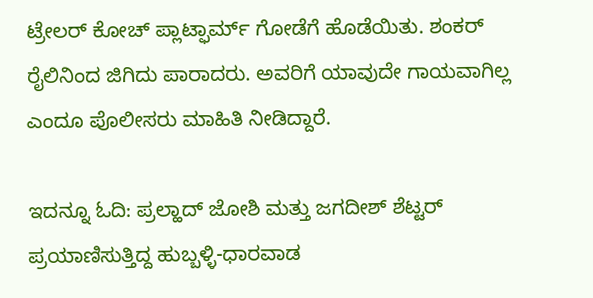ಟ್ರೇಲರ್ ಕೋಚ್ ಪ್ಲಾಟ್ಫಾರ್ಮ್ ಗೋಡೆಗೆ ಹೊಡೆಯಿತು. ಶಂಕರ್ ರೈಲಿನಿಂದ ಜಿಗಿದು ಪಾರಾದರು. ಅವರಿಗೆ ಯಾವುದೇ ಗಾಯವಾಗಿಲ್ಲ ಎಂದೂ ಪೊಲೀಸರು ಮಾಹಿತಿ ನೀಡಿದ್ದಾರೆ.

ಇದನ್ನೂ ಓದಿ: ಪ್ರಲ್ಹಾದ್ ಜೋಶಿ ಮತ್ತು ಜಗದೀಶ್ ಶೆಟ್ಟರ್ ಪ್ರಯಾಣಿಸುತ್ತಿದ್ದ ಹುಬ್ಬಳ್ಳಿ-ಧಾರವಾಡ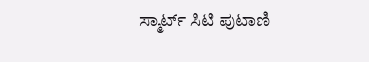ಸ್ಮಾರ್ಟ್ ಸಿಟಿ ಪುಟಾಣಿ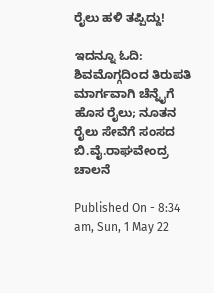ರೈಲು ಹಳಿ ತಪ್ಪಿದ್ದು!

ಇದನ್ನೂ ಓದಿ: ಶಿವಮೊಗ್ಗದಿಂದ ತಿರುಪತಿ ಮಾರ್ಗವಾಗಿ ಚೆನ್ನೈಗೆ ಹೊಸ ರೈಲು; ನೂತನ ರೈಲು ಸೇವೆಗೆ ಸಂಸದ ಬಿ.ವೈ.ರಾಘವೇಂದ್ರ ಚಾಲನೆ

Published On - 8:34 am, Sun, 1 May 22